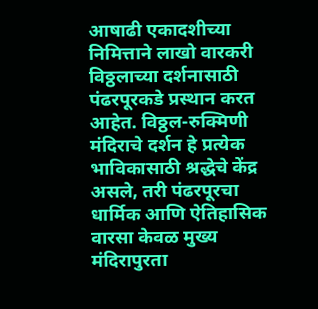आषाढी एकादशीच्या निमित्ताने लाखो वारकरी विठ्ठलाच्या दर्शनासाठी पंढरपूरकडे प्रस्थान करत आहेत. विठ्ठल-रुक्मिणी मंदिराचे दर्शन हे प्रत्येक भाविकासाठी श्रद्धेचे केंद्र असले, तरी पंढरपूरचा धार्मिक आणि ऐतिहासिक वारसा केवळ मुख्य मंदिरापुरता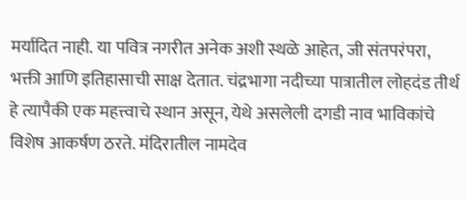मर्यादित नाही. या पवित्र नगरीत अनेक अशी स्थळे आहेत, जी संतपरंपरा, भक्ती आणि इतिहासाची साक्ष देतात. चंद्रभागा नदीच्या पात्रातील लोहदंड तीर्थ हे त्यापैकी एक महत्त्वाचे स्थान असून, येथे असलेली दगडी नाव भाविकांचे विशेष आकर्षण ठरते. मंदिरातील नामदेव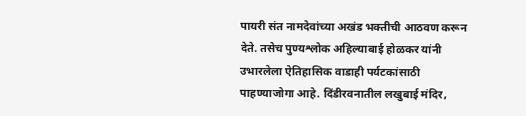पायरी संत नामदेवांच्या अखंड भक्तीची आठवण करून देते. तसेच पुण्यश्लोक अहिल्याबाई होळकर यांनी उभारलेला ऐतिहासिक वाडाही पर्यटकांसाठी पाहण्याजोगा आहे. दिंडीरवनातील लखुबाई मंदिर,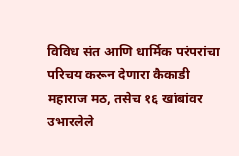विविध संत आणि धार्मिक परंपरांचा परिचय करून देणारा कैकाडी महाराज मठ, तसेच १६ खांबांवर उभारलेले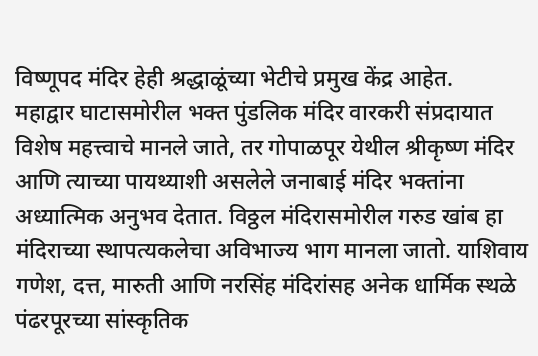विष्णूपद मंदिर हेही श्रद्धाळूंच्या भेटीचे प्रमुख केंद्र आहेत.
महाद्वार घाटासमोरील भक्त पुंडलिक मंदिर वारकरी संप्रदायात विशेष महत्त्वाचे मानले जाते, तर गोपाळपूर येथील श्रीकृष्ण मंदिर आणि त्याच्या पायथ्याशी असलेले जनाबाई मंदिर भक्तांना अध्यात्मिक अनुभव देतात. विठ्ठल मंदिरासमोरील गरुड खांब हा मंदिराच्या स्थापत्यकलेचा अविभाज्य भाग मानला जातो. याशिवाय गणेश, दत्त, मारुती आणि नरसिंह मंदिरांसह अनेक धार्मिक स्थळे पंढरपूरच्या सांस्कृतिक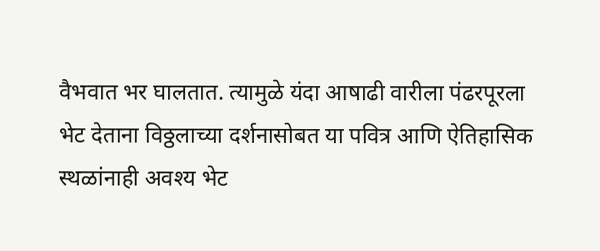वैभवात भर घालतात. त्यामुळे यंदा आषाढी वारीला पंढरपूरला भेट देताना विठ्ठलाच्या दर्शनासोबत या पवित्र आणि ऐतिहासिक स्थळांनाही अवश्य भेट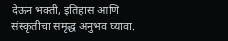देऊन भक्ती, इतिहास आणि संस्कृतीचा समृद्ध अनुभव घ्यावा.